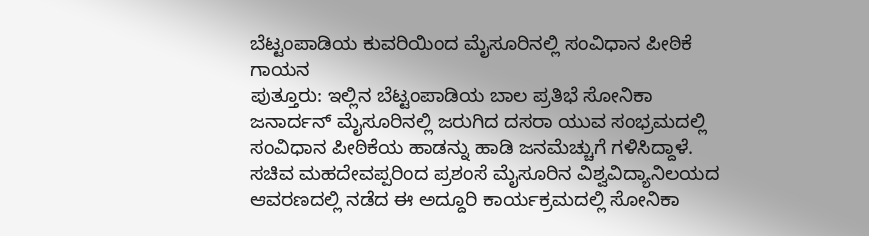ಬೆಟ್ಟಂಪಾಡಿಯ ಕುವರಿಯಿಂದ ಮೈಸೂರಿನಲ್ಲಿ ಸಂವಿಧಾನ ಪೀಠಿಕೆ ಗಾಯನ
ಪುತ್ತೂರು: ಇಲ್ಲಿನ ಬೆಟ್ಟಂಪಾಡಿಯ ಬಾಲ ಪ್ರತಿಭೆ ಸೋನಿಕಾ ಜನಾರ್ದನ್ ಮೈಸೂರಿನಲ್ಲಿ ಜರುಗಿದ ದಸರಾ ಯುವ ಸಂಭ್ರಮದಲ್ಲಿ ಸಂವಿಧಾನ ಪೀಠಿಕೆಯ ಹಾಡನ್ನು ಹಾಡಿ ಜನಮೆಚ್ಚುಗೆ ಗಳಿಸಿದ್ದಾಳೆ. ಸಚಿವ ಮಹದೇವಪ್ಪರಿಂದ ಪ್ರಶಂಸೆ ಮೈಸೂರಿನ ವಿಶ್ವವಿದ್ಯಾನಿಲಯದ ಆವರಣದಲ್ಲಿ ನಡೆದ ಈ ಅದ್ದೂರಿ ಕಾರ್ಯಕ್ರಮದಲ್ಲಿ ಸೋನಿಕಾ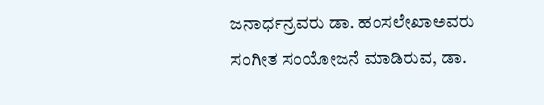ಜನಾರ್ಧನ್ರವರು ಡಾ. ಹಂಸಲೇಖಾಅವರು ಸಂಗೀತ ಸಂಯೋಜನೆ ಮಾಡಿರುವ, ಡಾ.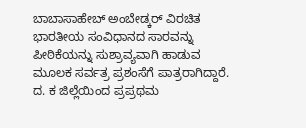ಬಾಬಾಸಾಹೇಬ್ ಅಂಬೇಡ್ಕರ್ ವಿರಚಿತ ಭಾರತೀಯ ಸಂವಿಧಾನದ ಸಾರವನ್ನು ಪೀಠಿಕೆಯನ್ನು ಸುಶ್ರಾವ್ಯವಾಗಿ ಹಾಡುವ ಮೂಲಕ ಸರ್ವತ್ರ ಪ್ರಶಂಸೆಗೆ ಪಾತ್ರರಾಗಿದ್ದಾರೆ. ದ. ಕ ಜಿಲ್ಲೆಯಿಂದ ಪ್ರಪ್ರಥಮ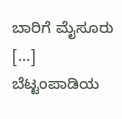ಬಾರಿಗೆ ಮೈಸೂರು […]
ಬೆಟ್ಟಂಪಾಡಿಯ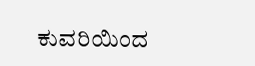ಕುವರಿಯಿಂದ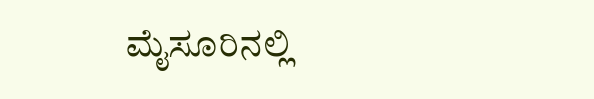ಮೈಸೂರಿನಲ್ಲಿ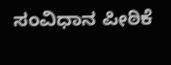ಸಂವಿಧಾನ ಪೀಠಿಕೆ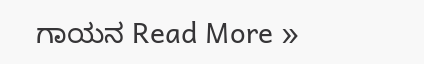ಗಾಯನ Read More »